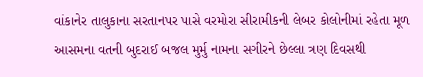વાંકાનેર તાલુકાના સરતાનપર પાસે વરમોરા સીરામીકની લેબર કોલોનીમાં રહેતા મૂળ આસમના વતની બુદરાઈ બજલ મુર્મુ નામના સગીરને છેલ્લા ત્રણ દિવસથી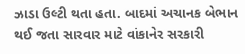ઝાડા ઉલ્ટી થતા હતા. બાદમાં અચાનક બેભાન થઈ જતા સારવાર માટે વાંકાનેર સરકારી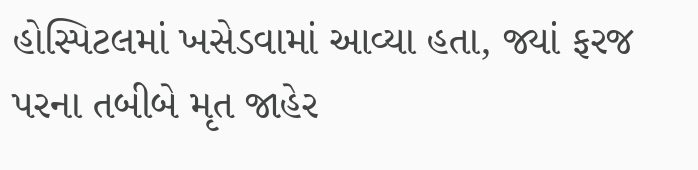હોસ્પિટલમાં ખસેડવામાં આવ્યા હતા, જ્યાં ફરજ પરના તબીબે મૃત જાહેર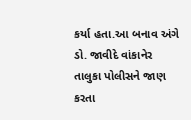કર્યા હતા.આ બનાવ અંગે ડો. જાવીદે વાંકાનેર તાલુકા પોલીસને જાણ કરતા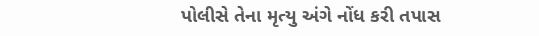પોલીસે તેના મૃત્યુ અંગે નોંધ કરી તપાસ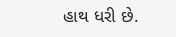હાથ ધરી છે.